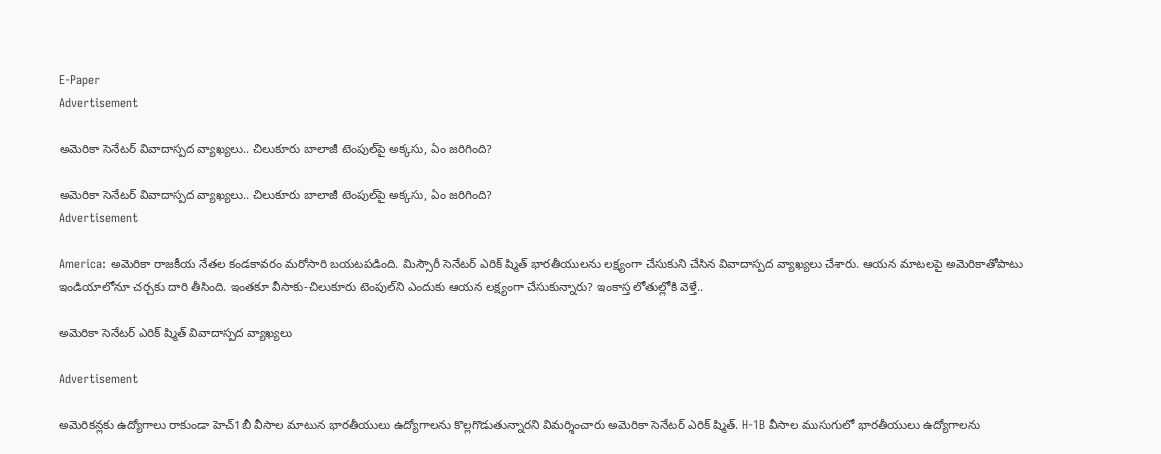E-Paper
Advertisement

అమెరికా సెనేటర్ వివాదాస్పద వ్యాఖ్యలు.. చిలుకూరు బాలాజీ టెంపుల్‌పై అక్కసు, ఏం జరిగింది?

అమెరికా సెనేటర్ వివాదాస్పద వ్యాఖ్యలు.. చిలుకూరు బాలాజీ టెంపుల్‌పై అక్కసు, ఏం జరిగింది?
Advertisement

America: అమెరికా రాజకీయ నేతల కండకావరం మరోసారి బయటపడింది. మిస్సౌరీ సెనేటర్ ఎరిక్ ష్మిత్ భారతీయులను లక్ష్యంగా చేసుకుని చేసిన వివాదాస్పద వ్యాఖ్యలు చేశారు. ఆయన మాటలపై అమెరికాతోపాటు ఇండియాలోనూ చర్చకు దారి తీసింది. ఇంతకూ వీసాకు-చిలుకూరు టెంపుల్‌ని ఎందుకు ఆయన లక్ష్యంగా చేసుకున్నారు? ఇంకాస్త లోతుల్లోకి వెళ్తే..

అమెరికా సెనేటర్ ఎరిక్ ష్మిత్ వివాదాస్పద వ్యాఖ్యలు

Advertisement

అమెరికన్లకు ఉద్యోగాలు రాకుండా హెచ్‌1బీ వీసాల మాటున భారతీయులు ఉద్యోగాలను కొల్లగొడుతున్నారని విమర్శించారు అమెరికా సెనేటర్ ఎరిక్ ష్మిత్. H-1B వీసాల ముసుగులో భారతీయులు ఉద్యోగాలను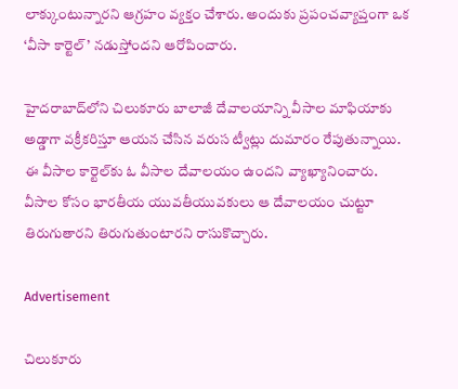లాక్కుంటున్నారని ఆగ్రహం వ్యక్తం చేశారు. అందుకు ప్రపంచవ్యాప్తంగా ఒక ‘వీసా కార్టెల్’ నడుస్తోందని ఆరోపించారు.

హైదరాబాద్‌లోని చిలుకూరు బాలాజీ దేవాలయాన్ని వీసాల మాఫియాకు అడ్డాగా వక్రీకరిస్తూ ఆయన చేసిన వరుస ట్వీట్లు దుమారం రేపుతున్నాయి. ఈ వీసాల కార్టెల్‌కు ఓ వీసాల దేవాలయం ఉందని వ్యాఖ్యానించారు. వీసాల కోసం భారతీయ యువతీయువకులు ఆ దేవాలయం చుట్టూ తిరుగుతారని తిరుగుతుంటారని రాసుకొచ్చారు.

Advertisement

చిలుకూరు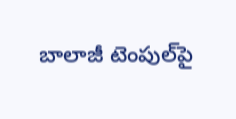బాలాజీ టెంపుల్‌పై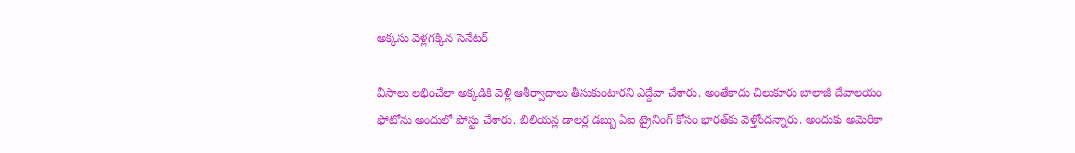అక్కసు వెళ్లగక్కిన సెనేటర్

వీసాలు లభించేలా అక్కడికి వెళ్లి ఆశీర్వాదాలు తీసుకుంటారని ఎద్దేవా చేశారు. అంతేకాదు చిలుకూరు బాలాజీ దేవాలయం ఫోటోను అందులో పోస్టు చేశారు. బిలియన్ల డాలర్ల డబ్బు ఏఐ ట్రైనింగ్ కోసం భారత్‌కు వెళ్తోందన్నారు. అందుకు అమెరికా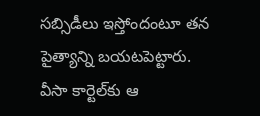సబ్సిడీలు ఇస్తోందంటూ తన పైత్యాన్ని బయటపెట్టారు. వీసా కార్టెల్‌కు ఆ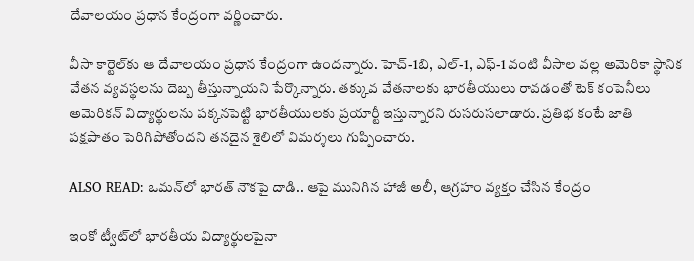దేవాలయం ప్రధాన కేంద్రంగా వర్ణించారు.

వీసా కార్టెల్‌కు ఆ దేవాలయం ప్రధాన కేంద్రంగా ఉందన్నారు. హెచ్-1బి, ఎల్-1, ఎఫ్-1 వంటి వీసాల వల్ల అమెరికా స్థానిక వేతన వ్యవస్థలను దెబ్బ తీస్తున్నాయని పేర్కొన్నారు. తక్కువ వేతనాలకు భారతీయులు రావడంతో టెక్ కంపెనీలు అమెరికన్ విద్యార్థులను పక్కనపెట్టి భారతీయులకు ప్రయార్టీ ఇస్తున్నారని రుసరుసలాడారు. ప్రతిభ కంటే జాతి పక్షపాతం పెరిగిపోతోందని తనదైన శైలిలో విమర్శలు గుప్పించారు.

ALSO READ: ఒమన్‌లో భారత్ నౌకపై దాడి.. ఆపై మునిగిన హాజీ అలీ, ఆగ్రహం వ్యక్తం చేసిన కేంద్రం

ఇంకో ట్వీట్‌లో భారతీయ విద్యార్థులపైనా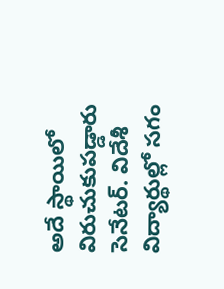అదే స్థాయిలో విరుచుకుపడ్డారు సెనేటర్. విదేశీ విద్యార్థుల్లో సగం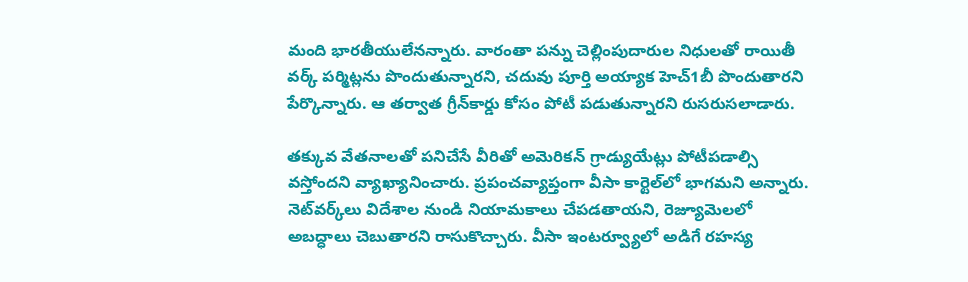మంది భారతీయులేనన్నారు. వారంతా పన్ను చెల్లింపుదారుల నిధులతో రాయితీ వర్క్‌ పర్మిట్లను పొందుతున్నారని, చదువు పూర్తి అయ్యాక హెచ్‌1బీ పొందుతారని పేర్కొన్నారు. ఆ తర్వాత గ్రీన్‌కార్డు కోసం పోటీ పడుతున్నారని రుసరుసలాడారు.

తక్కువ వేతనాలతో పనిచేసే వీరితో అమెరికన్‌ గ్రాడ్యుయేట్లు పోటీపడాల్సి వస్తోందని వ్యాఖ్యానించారు. ప్రపంచవ్యాప్తంగా వీసా కార్టెల్‌లో భాగమని అన్నారు. నెట్‌వర్క్‌లు విదేశాల నుండి నియామకాలు చేపడతాయని, రెజ్యూమెలలో అబద్ధాలు చెబుతారని రాసుకొచ్చారు. వీసా ఇంటర్వ్యూలో అడిగే రహస్య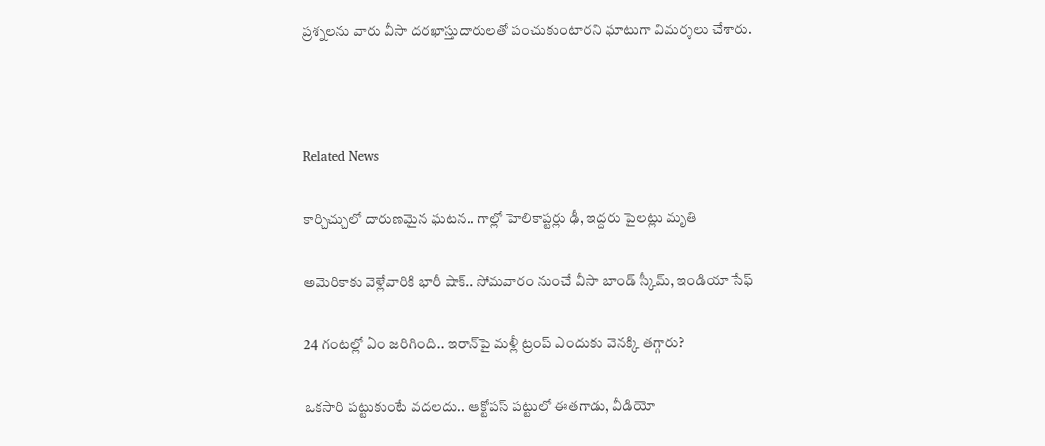ప్రశ్నలను వారు వీసా దరఖాస్తుదారులతో పంచుకుంటారని ఘాటుగా విమర్శలు చేశారు.



Related News

కార్చిచ్చులో దారుణమైన ఘటన.. గాల్లో హెలికాప్టర్లు ఢీ, ఇద్దరు పైలట్లు మృతి

అమెరికాకు వెళ్లేవారికి భారీ షాక్.. సోమవారం నుంచే వీసా బాండ్ స్కీమ్, ఇండియా సేఫ్

24 గంటల్లో ఏం జరిగింది.. ఇరాన్‌పై మళ్లీ ట్రంప్ ఎందుకు వెనక్కి తగ్గారు?

ఒకసారి పట్టుకుంటే వదలదు.. ఆక్టోపస్ పట్టులో ఈతగాడు, వీడియో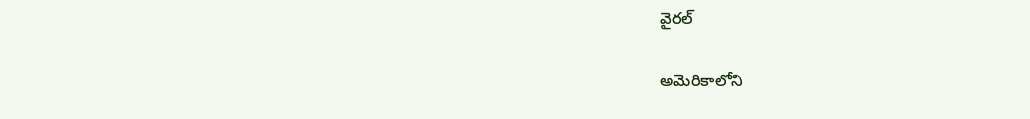వైరల్

అమెరికాలోని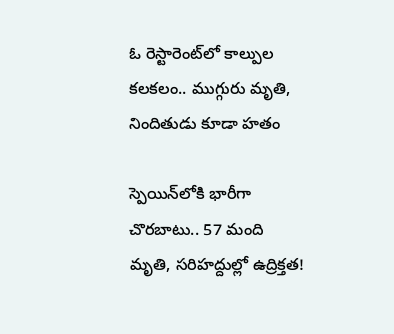ఓ రెస్టారెంట్‌లో కాల్పుల కలకలం.. ముగ్గురు మృతి, నిందితుడు కూడా హతం

స్పెయిన్‌లోకి భారీగా చొరబాటు.. 57 మంది మృతి, సరిహద్దుల్లో ఉద్రిక్తత!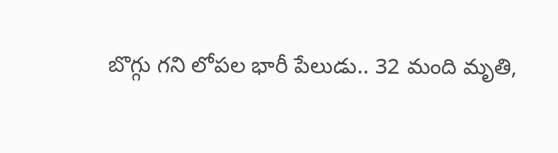బొగ్గు గని లోపల భారీ పేలుడు.. 32 మంది మృతి,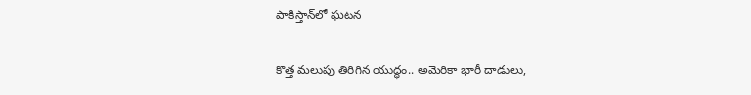పాకిస్తాన్‌లో ఘటన

కొత్త మలుపు తిరిగిన యుద్ధం.. అమెరికా భారీ దాడులు,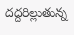దద్దరిల్లుతున్న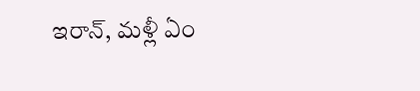ఇరాన్‌, మళ్లీ ఏం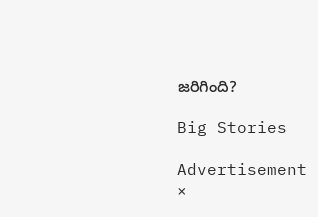జరిగింది?

Big Stories

Advertisement
×